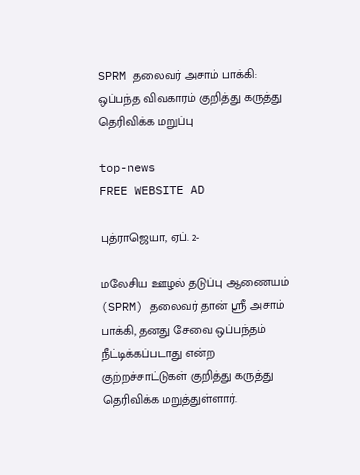SPRM தலைவர் அசாம் பாக்கி: ஒப்பந்த விவகாரம் குறித்து கருத்து தெரிவிக்க மறுப்பு

top-news
FREE WEBSITE AD

புத்ராஜெயா, ஏப். 2-

மலேசிய ஊழல் தடுப்பு ஆணையம் (SPRM) தலைவர் தான் ஸ்ரீ அசாம் பாக்கி, தனது சேவை ஒப்பந்தம் நீட்டிக்கப்படாது என்ற குற்றச்சாட்டுகள் குறித்து கருத்து தெரிவிக்க மறுத்துள்ளார்.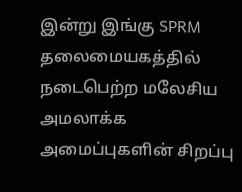இன்று இங்கு SPRM தலைமையகத்தில் நடைபெற்ற மலேசிய அமலாக்க அமைப்புகளின் சிறப்பு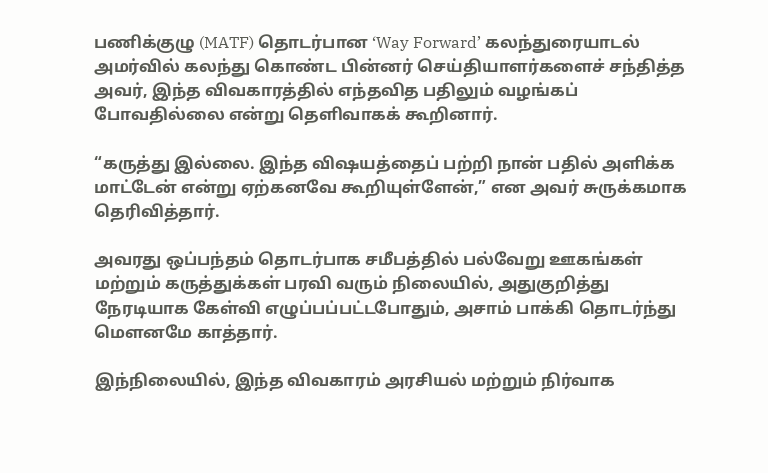பணிக்குழு (MATF) தொடர்பான ‘Way Forward’ கலந்துரையாடல் அமர்வில் கலந்து கொண்ட பின்னர் செய்தியாளர்களைச் சந்தித்த அவர், இந்த விவகாரத்தில் எந்தவித பதிலும் வழங்கப் போவதில்லை என்று தெளிவாகக் கூறினார்.

“கருத்து இல்லை. இந்த விஷயத்தைப் பற்றி நான் பதில் அளிக்க மாட்டேன் என்று ஏற்கனவே கூறியுள்ளேன்,” என அவர் சுருக்கமாக தெரிவித்தார்.

அவரது ஒப்பந்தம் தொடர்பாக சமீபத்தில் பல்வேறு ஊகங்கள் மற்றும் கருத்துக்கள் பரவி வரும் நிலையில், அதுகுறித்து நேரடியாக கேள்வி எழுப்பப்பட்டபோதும், அசாம் பாக்கி தொடர்ந்து மௌனமே காத்தார்.

இந்நிலையில், இந்த விவகாரம் அரசியல் மற்றும் நிர்வாக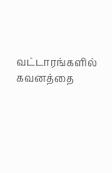வட்டாரங்களில் கவனத்தை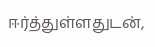ஈர்த்துள்ளதுடன்,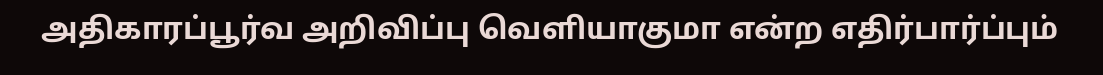அதிகாரப்பூர்வ அறிவிப்பு வெளியாகுமா என்ற எதிர்பார்ப்பும்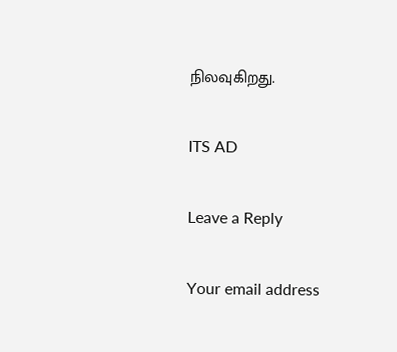நிலவுகிறது.

ITS AD

Leave a Reply

Your email address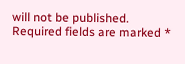will not be published. Required fields are marked *